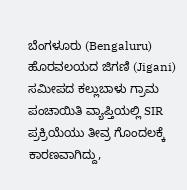ಬೆಂಗಳೂರು (Bengaluru) ಹೊರವಲಯದ ಜಿಗಣಿ (Jigani) ಸಮೀಪದ ಕಲ್ಲುಬಾಳು ಗ್ರಾಮ ಪಂಚಾಯಿತಿ ವ್ಯಾಪ್ತಿಯಲ್ಲಿ SIR ಪ್ರಕ್ರಿಯೆಯು ತೀವ್ರ ಗೊಂದಲಕ್ಕೆ ಕಾರಣವಾಗಿದ್ದು,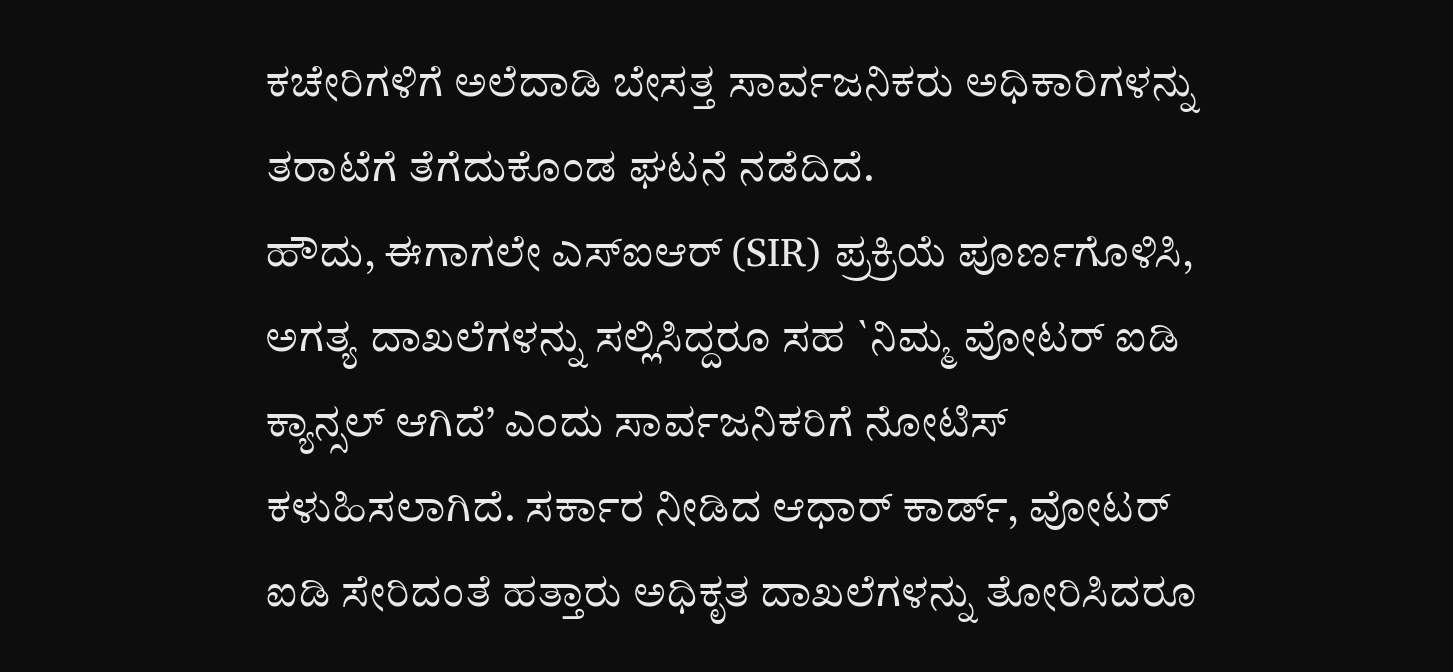ಕಚೇರಿಗಳಿಗೆ ಅಲೆದಾಡಿ ಬೇಸತ್ತ ಸಾರ್ವಜನಿಕರು ಅಧಿಕಾರಿಗಳನ್ನು ತರಾಟೆಗೆ ತೆಗೆದುಕೊಂಡ ಘಟನೆ ನಡೆದಿದೆ.
ಹೌದು, ಈಗಾಗಲೇ ಎಸ್ಐಆರ್ (SIR) ಪ್ರಕ್ರಿಯೆ ಪೂರ್ಣಗೊಳಿಸಿ, ಅಗತ್ಯ ದಾಖಲೆಗಳನ್ನು ಸಲ್ಲಿಸಿದ್ದರೂ ಸಹ `ನಿಮ್ಮ ವೋಟರ್ ಐಡಿ ಕ್ಯಾನ್ಸಲ್ ಆಗಿದೆ’ ಎಂದು ಸಾರ್ವಜನಿಕರಿಗೆ ನೋಟಿಸ್ ಕಳುಹಿಸಲಾಗಿದೆ. ಸರ್ಕಾರ ನೀಡಿದ ಆಧಾರ್ ಕಾರ್ಡ್, ವೋಟರ್ ಐಡಿ ಸೇರಿದಂತೆ ಹತ್ತಾರು ಅಧಿಕೃತ ದಾಖಲೆಗಳನ್ನು ತೋರಿಸಿದರೂ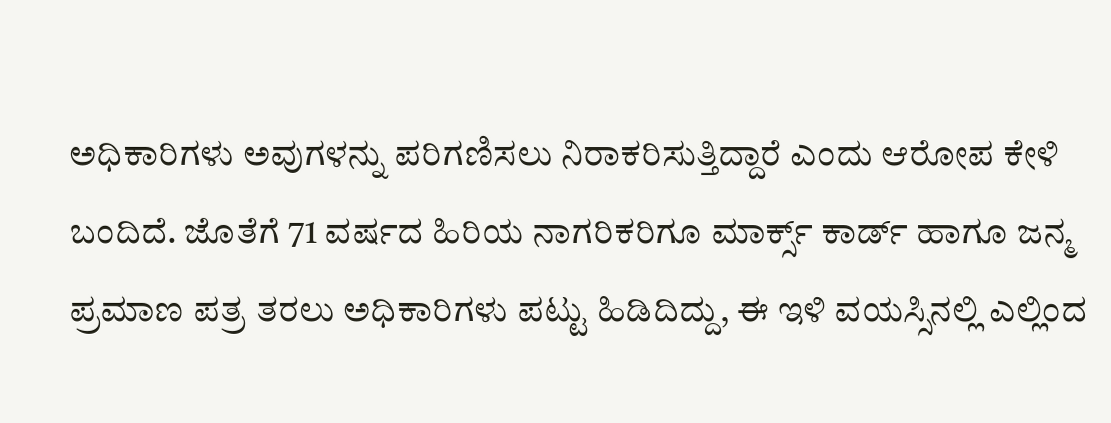ಅಧಿಕಾರಿಗಳು ಅವುಗಳನ್ನು ಪರಿಗಣಿಸಲು ನಿರಾಕರಿಸುತ್ತಿದ್ದಾರೆ ಎಂದು ಆರೋಪ ಕೇಳಿ ಬಂದಿದೆ. ಜೊತೆಗೆ 71 ವರ್ಷದ ಹಿರಿಯ ನಾಗರಿಕರಿಗೂ ಮಾರ್ಕ್ಸ್ ಕಾರ್ಡ್ ಹಾಗೂ ಜನ್ಮ ಪ್ರಮಾಣ ಪತ್ರ ತರಲು ಅಧಿಕಾರಿಗಳು ಪಟ್ಟು ಹಿಡಿದಿದ್ದು, ಈ ಇಳಿ ವಯಸ್ಸಿನಲ್ಲಿ ಎಲ್ಲಿಂದ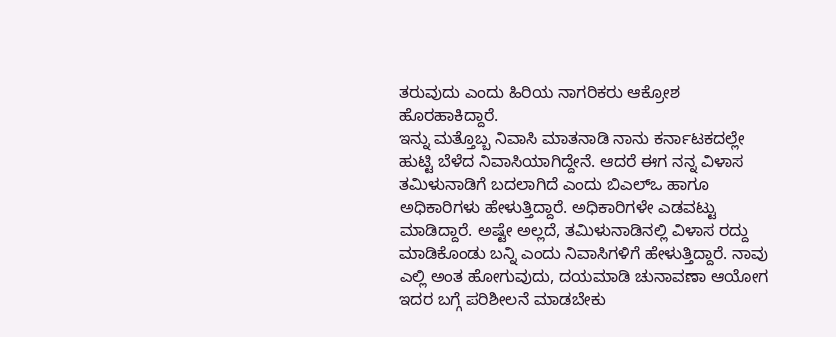ತರುವುದು ಎಂದು ಹಿರಿಯ ನಾಗರಿಕರು ಆಕ್ರೋಶ ಹೊರಹಾಕಿದ್ದಾರೆ.
ಇನ್ನು ಮತ್ತೊಬ್ಬ ನಿವಾಸಿ ಮಾತನಾಡಿ ನಾನು ಕರ್ನಾಟಕದಲ್ಲೇ ಹುಟ್ಟಿ ಬೆಳೆದ ನಿವಾಸಿಯಾಗಿದ್ದೇನೆ. ಆದರೆ ಈಗ ನನ್ನ ವಿಳಾಸ ತಮಿಳುನಾಡಿಗೆ ಬದಲಾಗಿದೆ ಎಂದು ಬಿಎಲ್ಒ ಹಾಗೂ ಅಧಿಕಾರಿಗಳು ಹೇಳುತ್ತಿದ್ದಾರೆ. ಅಧಿಕಾರಿಗಳೇ ಎಡವಟ್ಟು ಮಾಡಿದ್ದಾರೆ. ಅಷ್ಟೇ ಅಲ್ಲದೆ, ತಮಿಳುನಾಡಿನಲ್ಲಿ ವಿಳಾಸ ರದ್ದು ಮಾಡಿಕೊಂಡು ಬನ್ನಿ ಎಂದು ನಿವಾಸಿಗಳಿಗೆ ಹೇಳುತ್ತಿದ್ದಾರೆ. ನಾವು ಎಲ್ಲಿ ಅಂತ ಹೋಗುವುದು, ದಯಮಾಡಿ ಚುನಾವಣಾ ಆಯೋಗ ಇದರ ಬಗ್ಗೆ ಪರಿಶೀಲನೆ ಮಾಡಬೇಕು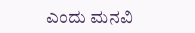ಎಂದು ಮನವಿ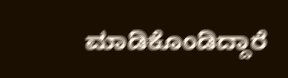ಮಾಡಿಕೊಂಡಿದ್ದಾರೆ